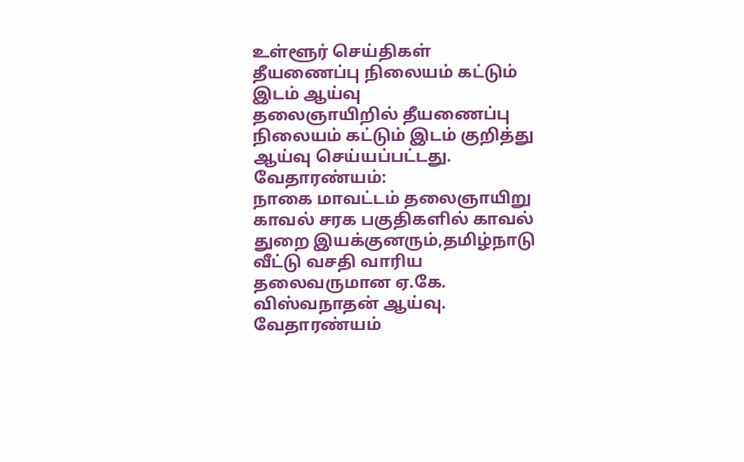உள்ளூர் செய்திகள்
தீயணைப்பு நிலையம் கட்டும் இடம் ஆய்வு
தலைஞாயிறில் தீயணைப்பு நிலையம் கட்டும் இடம் குறித்து ஆய்வு செய்யப்பட்டது.
வேதாரண்யம்:
நாகை மாவட்டம் தலைஞாயிறு காவல் சரக பகுதிகளில் காவல் துறை இயக்குனரும்,தமிழ்நாடு வீட்டு வசதி வாரிய தலைவருமான ஏ.கே. விஸ்வநாதன் ஆய்வு.
வேதாரண்யம்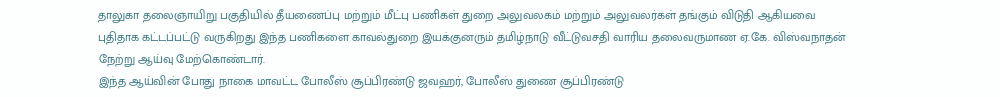தாலுகா தலைஞாயிறு பகுதியில் தீயணைப்பு மற்றும் மீட்பு பணிகள் துறை அலுவலகம் மற்றும் அலுவலர்கள் தங்கும் விடுதி ஆகியவை புதிதாக கட்டப்பட்டு வருகிறது இந்த பணிகளை காவல்துறை இயக்குனரும் தமிழ்நாடு வீட்டுவசதி வாரிய தலைவருமாண ஏ.கே. விஸ்வநாதன் நேற்று ஆய்வு மேற்கொண்டார்.
இந்த ஆய்வின் போது நாகை மாவட்ட போலீஸ் சூப்பிரண்டு ஜவஹர், போலீஸ் துணை சூப்பிரண்டு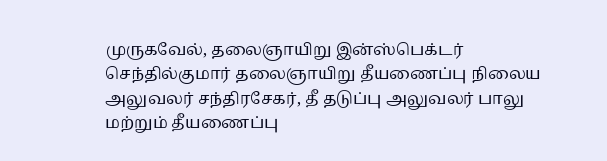முருகவேல், தலைஞாயிறு இன்ஸ்பெக்டர் செந்தில்குமார் தலைஞாயிறு தீயணைப்பு நிலைய அலுவலர் சந்திரசேகர், தீ தடுப்பு அலுவலர் பாலு மற்றும் தீயணைப்பு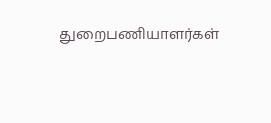துறைபணியாளர்கள்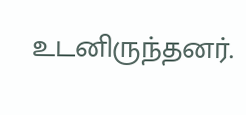உடனிருந்தனர்.